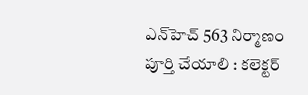ఎన్‌‌‌‌హెచ్‌‌‌‌ 563 నిర్మాణం పూర్తి చేయాలి : కలెక్టర్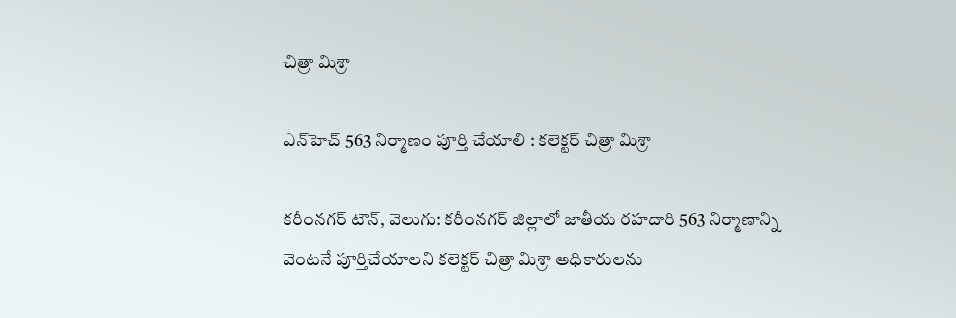చిత్రా మిశ్రా

ఎన్‌‌‌‌హెచ్‌‌‌‌ 563 నిర్మాణం పూర్తి చేయాలి : కలెక్టర్ చిత్రా మిశ్రా

కరీంనగర్ టౌన్, వెలుగు: కరీంనగర్ జిల్లాలో జాతీయ రహదారి 563 నిర్మాణాన్ని వెంటనే పూర్తిచేయాలని కలెక్టర్ చిత్రా మిశ్రా అధికారులను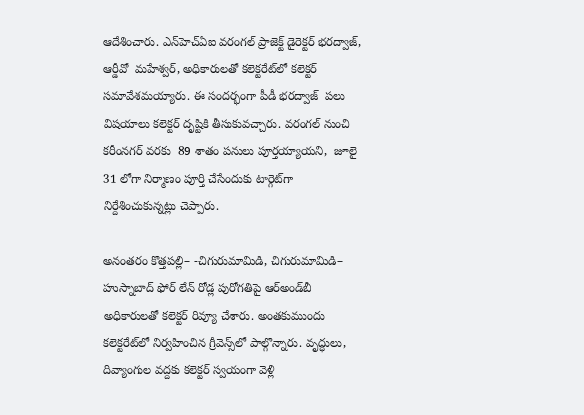ఆదేశించారు. ఎన్‌‌‌‌హెచ్ఏఐ వరంగల్ ప్రాజెక్ట్ డైరెక్టర్ భరద్వాజ్, ఆర్డీవో  మహేశ్వర్, అధికారులతో కలెక్టరేట్‌‌‌‌లో కలెక్టర్ సమావేశమయ్యారు. ఈ సందర్భంగా పీడీ భరద్వాజ్  పలు విషయాలు కలెక్టర్ దృష్టికి తీసుకువచ్చారు. వరంగల్ నుంచి కరీంనగర్ వరకు  89 శాతం పనులు పూర్తయ్యాయని,  జూలై 31 లోగా నిర్మాణం పూర్తి చేసేందుకు టార్గెట్‌‌‌‌గా నిర్దేశించుకున్నట్లు చెప్పారు.

అనంతరం కొత్తపల్లి– -చిగురుమామిడి, చిగురుమామిడి– హుస్నాబాద్ ఫోర్‌‌‌‌‌‌‌‌ లేన్‌‌‌‌ రోడ్ల పురోగతిపై ఆర్‌‌‌‌‌‌‌‌అండ్‌‌‌‌బీ అధికారులతో కలెక్టర్‌‌‌‌‌‌‌‌ రివ్యూ చేశారు. అంతకుముందు కలెక్టరేట్‌‌‌‌లో నిర్వహించిన గ్రీవెన్స్‌‌‌‌లో పాల్గొన్నారు. వృద్ధులు, దివ్యాంగుల వద్దకు కలెక్టర్ స్వయంగా వెళ్లి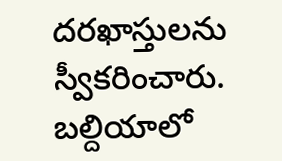దరఖాస్తులను స్వీకరించారు. బల్దియాలో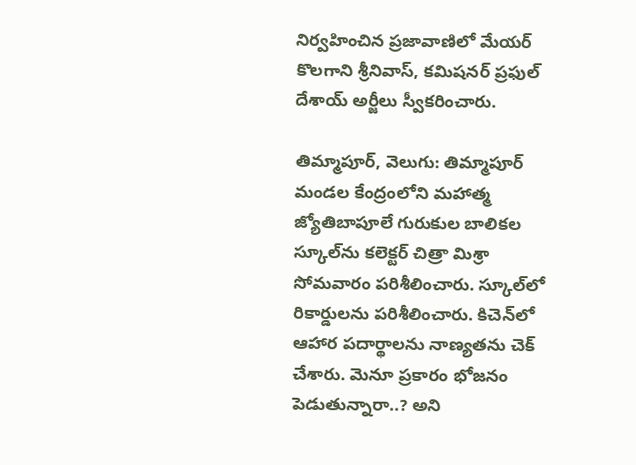నిర్వహించిన ప్రజావాణిలో మేయర్‌‌‌‌‌‌‌‌ కొలగాని శ్రీనివాస్‌‌‌‌, కమిషనర్ ప్రఫుల్ దేశాయ్ అర్జీలు స్వీకరించారు.

తిమ్మాపూర్, వెలుగు: తిమ్మాపూర్ మండల కేంద్రంలోని మహాత్మ జ్యోతిబాపూలే గురుకుల బాలికల స్కూల్‌‌‌‌ను కలెక్టర్ చిత్రా మిశ్రా సోమవారం పరిశీలించారు. స్కూల్‌‌‌‌లో రికార్డులను పరిశీలించారు. కిచెన్‌‌‌‌లో ఆహార పదార్థాలను నాణ్యతను చెక్‌‌‌‌ చేశారు. మెనూ ప్రకారం భోజనం పెడుతున్నారా..? అని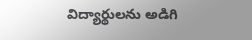విద్యార్థులను అడిగి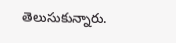తెలుసుకున్నారు.